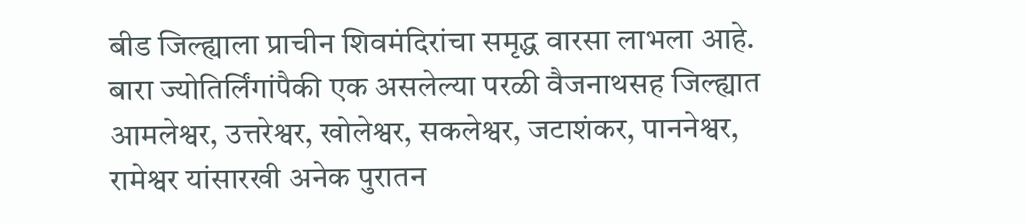बीड जिल्ह्याला प्राचीन शिवमंदिरांचा समृद्ध वारसा लाभला आहे. बारा ज्योतिर्लिंगांपैकी एक असलेल्या परळी वैजनाथसह जिल्ह्यात आमलेश्वर, उत्तरेश्वर, खोलेश्वर, सकलेश्वर, जटाशंकर, पाननेश्वर, रामेश्वर यांसारखी अनेक पुरातन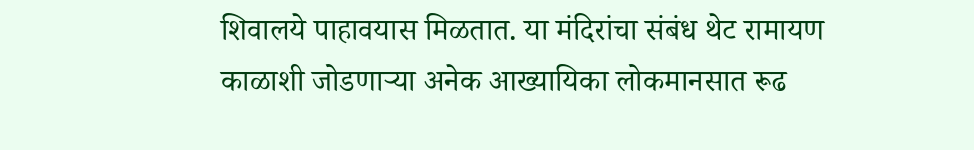शिवालये पाहावयास मिळतात. या मंदिरांचा संबंध थेट रामायण काळाशी जोडणाऱ्या अनेक आख्यायिका लोकमानसात रूढ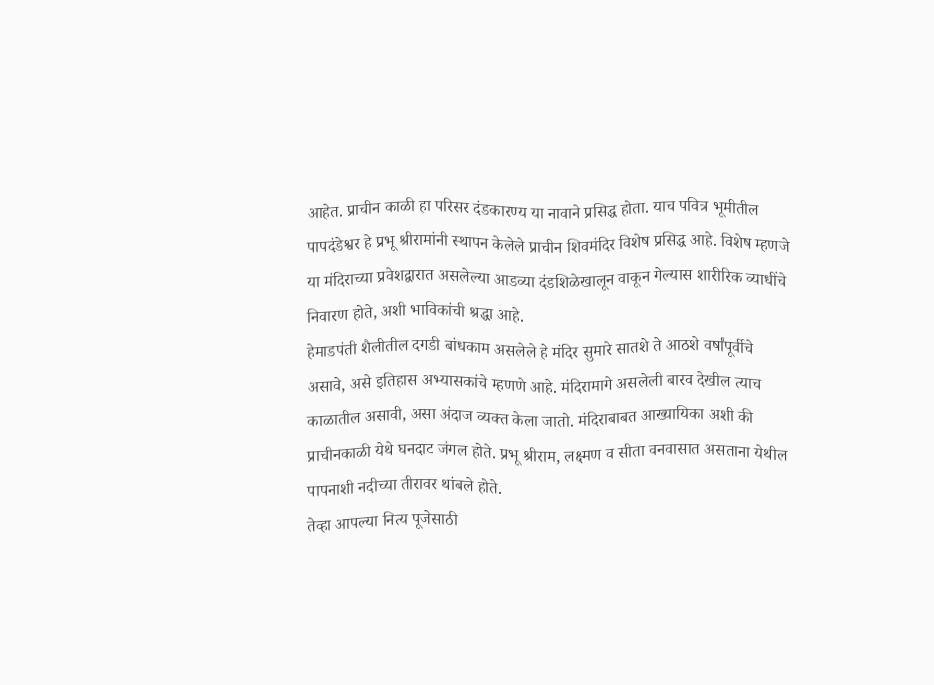आहेत. प्राचीन काळी हा परिसर दंडकारण्य या नावाने प्रसिद्ध होता. याच पवित्र भूमीतील पापदंडेश्वर हे प्रभू श्रीरामांनी स्थापन केलेले प्राचीन शिवमंदिर विशेष प्रसिद्ध आहे. विशेष म्हणजे या मंदिराच्या प्रवेशद्वारात असलेल्या आडव्या दंडशिळेखालून वाकून गेल्यास शारीरिक व्याधींचे निवारण होते, अशी भाविकांची श्रद्धा आहे.
हेमाडपंती शैलीतील दगडी बांधकाम असलेले हे मंदिर सुमारे सातशे ते आठशे वर्षांपूर्वीचे असावे, असे इतिहास अभ्यासकांचे म्हणणे आहे. मंदिरामागे असलेली बारव देखील त्याच काळातील असावी, असा अंदाज व्यक्त केला जातो. मंदिराबाबत आख्यायिका अशी की प्राचीनकाळी येथे घनदाट जंगल होते. प्रभू श्रीराम, लक्ष्मण व सीता वनवासात असताना येथील पापनाशी नदीच्या तीरावर थांबले होते.
तेव्हा आपल्या नित्य पूजेसाठी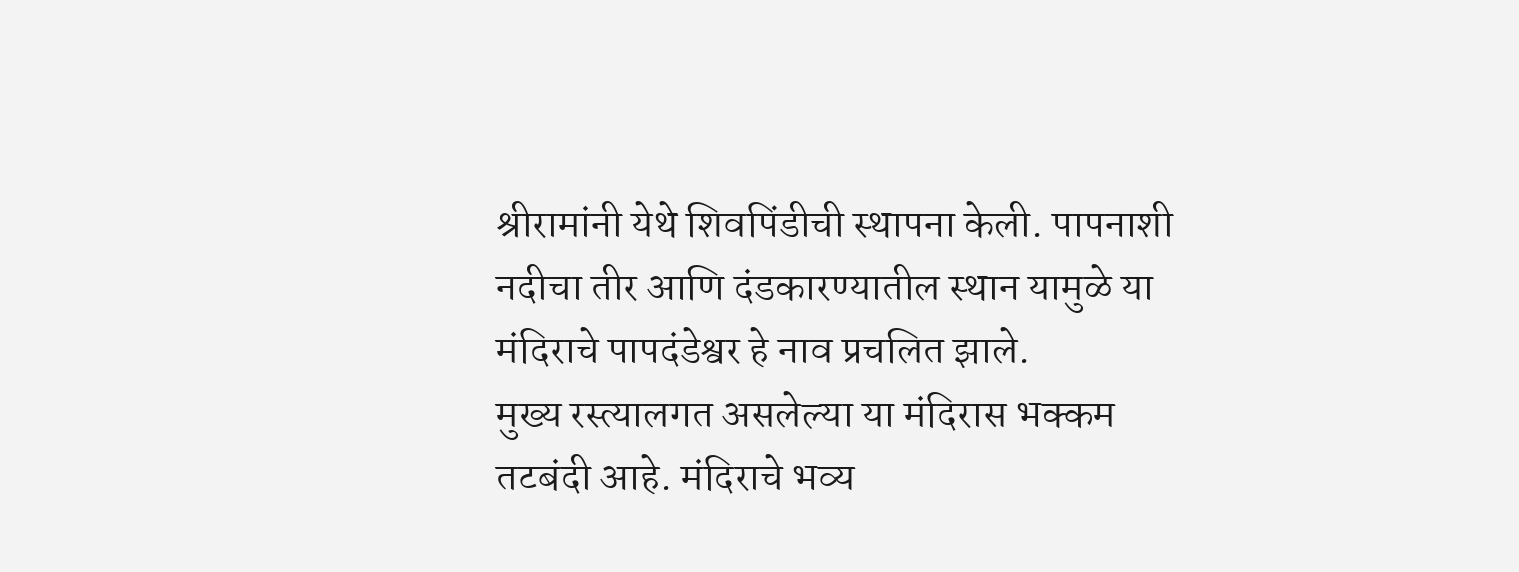श्रीरामांनी येथे शिवपिंडीची स्थापना केली. पापनाशी नदीचा तीर आणि दंडकारण्यातील स्थान यामुळे या मंदिराचे पापदंडेश्वर हे नाव प्रचलित झाले.
मुख्य रस्त्यालगत असलेल्या या मंदिरास भक्कम तटबंदी आहे. मंदिराचे भव्य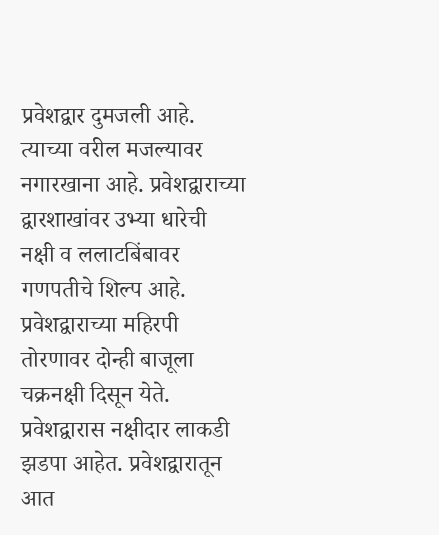प्रवेशद्वार दुमजली आहे. त्याच्या वरील मजल्यावर नगारखाना आहे. प्रवेशद्वाराच्या द्वारशाखांवर उभ्या धारेची नक्षी व ललाटबिंबावर गणपतीचे शिल्प आहे. प्रवेशद्वाराच्या महिरपी तोरणावर दोन्ही बाजूला चक्रनक्षी दिसून येते. प्रवेशद्वारास नक्षीदार लाकडी झडपा आहेत. प्रवेशद्वारातून आत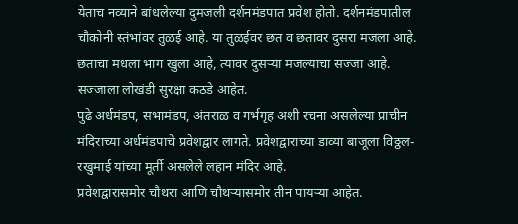येताच नव्याने बांधलेल्या दुमजली दर्शनमंडपात प्रवेश होतो. दर्शनमंडपातील चौकोनी स्तंभांवर तुळई आहे. या तुळईवर छत व छतावर दुसरा मजला आहे. छताचा मधला भाग खुला आहे, त्यावर दुसऱ्या मजल्याचा सज्जा आहे. सज्जाला लोखंडी सुरक्षा कठडे आहेत.
पुढे अर्धमंडप, सभामंडप, अंतराळ व गर्भगृह अशी रचना असलेल्या प्राचीन मंदिराच्या अर्धमंडपाचे प्रवेशद्वार लागते. प्रवेशद्वाराच्या डाव्या बाजूला विठ्ठल-रखुमाई यांच्या मूर्ती असलेले लहान मंदिर आहे.
प्रवेशद्वारासमोर चौथरा आणि चौथऱ्यासमोर तीन पायऱ्या आहेत.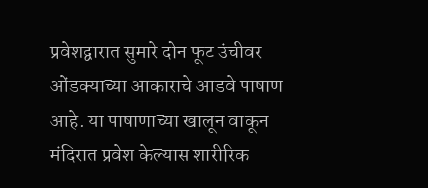प्रवेशद्वारात सुमारे दोन फूट उंचीवर ओंडक्याच्या आकाराचे आडवे पाषाण आहे. या पाषाणाच्या खालून वाकून मंदिरात प्रवेश केल्यास शारीरिक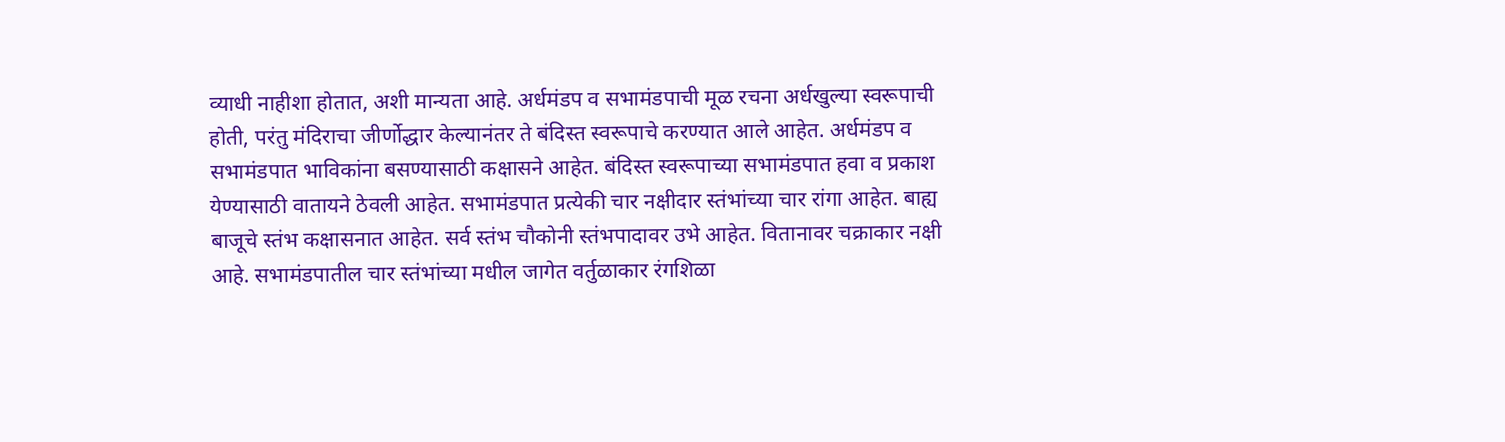व्याधी नाहीशा होतात, अशी मान्यता आहे. अर्धमंडप व सभामंडपाची मूळ रचना अर्धखुल्या स्वरूपाची होती, परंतु मंदिराचा जीर्णोद्धार केल्यानंतर ते बंदिस्त स्वरूपाचे करण्यात आले आहेत. अर्धमंडप व सभामंडपात भाविकांना बसण्यासाठी कक्षासने आहेत. बंदिस्त स्वरूपाच्या सभामंडपात हवा व प्रकाश येण्यासाठी वातायने ठेवली आहेत. सभामंडपात प्रत्येकी चार नक्षीदार स्तंभांच्या चार रांगा आहेत. बाह्य बाजूचे स्तंभ कक्षासनात आहेत. सर्व स्तंभ चौकोनी स्तंभपादावर उभे आहेत. वितानावर चक्राकार नक्षी आहे. सभामंडपातील चार स्तंभांच्या मधील जागेत वर्तुळाकार रंगशिळा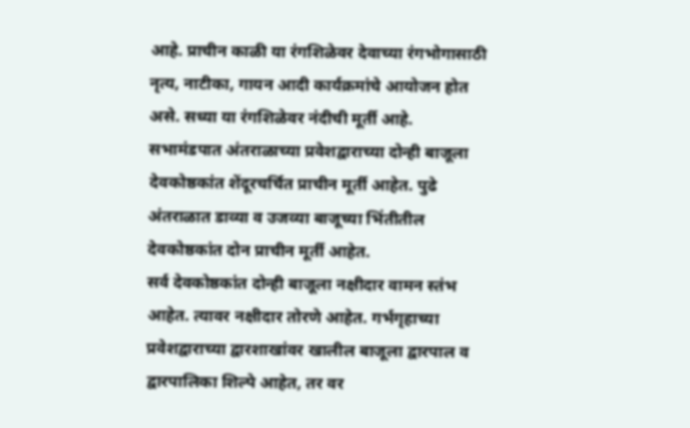आहे. प्राचीन काळी या रंगशिळेवर देवाच्या रंगभोगासाठी नृत्य, नाटीका, गायन आदी कार्यक्रमांचे आयोजन होत असे. सध्या या रंगशिळेवर नंदीची मूर्ती आहे.
सभामंडपात अंतराळाच्या प्रवेशद्वाराच्या दोन्ही बाजूला देवकोष्ठकांत शेंदूरचर्चित प्राचीन मूर्ती आहेत. पुढे अंतराळात डाव्या व उजव्या बाजूच्या भिंतीतील देवकोष्ठकांत दोन प्राचीन मूर्ती आहेत.
सर्व देवकोष्ठकांत दोन्ही बाजूला नक्षीदार वामन स्तंभ आहेत. त्यावर नक्षीदार तोरणे आहेत. गर्भगृहाच्या प्रवेशद्वाराच्या द्वारशाखांवर खालील बाजूला द्वारपाल व द्वारपालिका शिल्पे आहेत, तर वर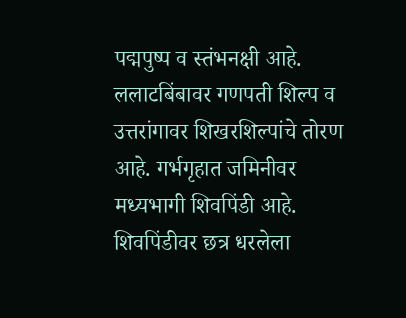पद्मपुष्प व स्तंभनक्षी आहे. ललाटबिंबावर गणपती शिल्प व उत्तरांगावर शिखरशिल्पांचे तोरण आहे. गर्भगृहात जमिनीवर मध्यभागी शिवपिंडी आहे. शिवपिंडीवर छत्र धरलेला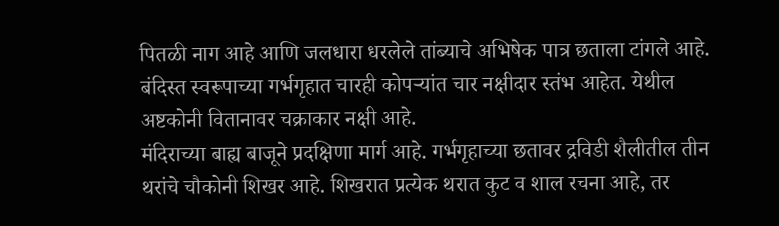पितळी नाग आहे आणि जलधारा धरलेले तांब्याचे अभिषेक पात्र छताला टांगले आहे. बंदिस्त स्वरूपाच्या गर्भगृहात चारही कोपऱ्यांत चार नक्षीदार स्तंभ आहेत. येथील अष्टकोनी वितानावर चक्राकार नक्षी आहे.
मंदिराच्या बाह्य बाजूने प्रदक्षिणा मार्ग आहे. गर्भगृहाच्या छतावर द्रविडी शैलीतील तीन थरांचे चौकोनी शिखर आहे. शिखरात प्रत्येक थरात कुट व शाल रचना आहे, तर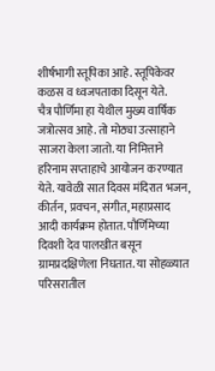शीर्षभागी स्तूपिका आहे. स्तूपिकेवर कळस व ध्वजपताका दिसून येते.
चैत्र पौर्णिमा हा येथील मुख्य वार्षिक जत्रोत्सव आहे. तो मोठ्या उत्साहाने साजरा केला जातो. या निमित्ताने हरिनाम सप्ताहाचे आयोजन करण्यात येते. यावेळी सात दिवस मंदिरात भजन, कीर्तन, प्रवचन, संगीत, महाप्रसाद आदी कार्यक्रम होतात. पौर्णिमेच्या दिवशी देव पालखीत बसून ग्रामप्रदक्षिणेला निघतात. या सोहळ्यात परिसरातील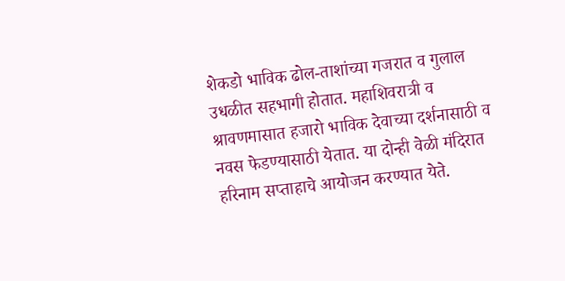शेकडो भाविक ढोल-ताशांच्या गजरात व गुलाल उधळीत सहभागी होतात. महाशिवरात्री व श्रावणमासात हजारो भाविक देवाच्या दर्शनासाठी व नवस फेडण्यासाठी येतात. या दोन्ही वेळी मंदिरात हरिनाम सप्ताहाचे आयोजन करण्यात येते.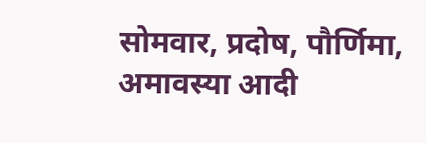सोमवार, प्रदोष, पौर्णिमा, अमावस्या आदी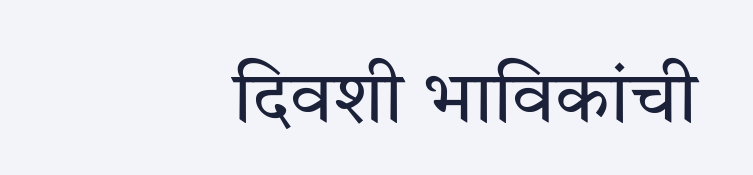दिवशी भाविकांची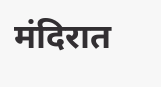मंदिरात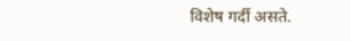विशेष गर्दी असते.